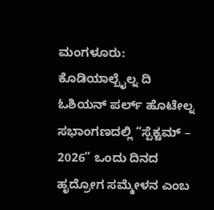ಮಂಗಳೂರು: ಕೊಡಿಯಾಲ್ಬೈಲ್ನ ದಿ ಓಶಿಯನ್ ಪರ್ಲ್ ಹೊಟೇಲ್ನ ಸಭಾಂಗಣದಲ್ಲಿ “ಸ್ಪೆಕ್ಟಮ್ – 2026” ಒಂದು ದಿನದ ಹೃದ್ರೋಗ ಸಮ್ಮೇಳನ ಎಂಬ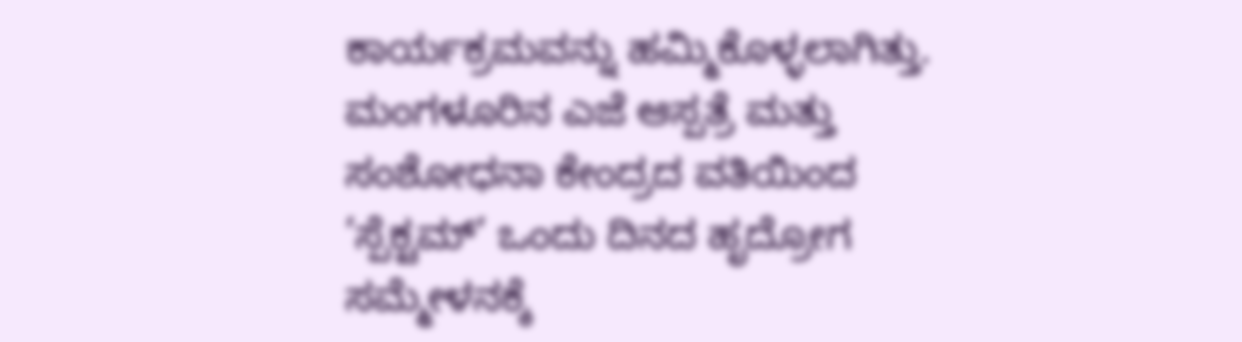ಕಾರ್ಯಕ್ರಮವನ್ನು ಹಮ್ಮಿಕೊಳ್ಳಲಾಗಿತ್ತು.
ಮಂಗಳೂರಿನ ಎಜೆ ಆಸ್ಪತ್ರೆ ಮತ್ತು ಸಂಶೋಧನಾ ಕೇಂದ್ರದ ವತಿಯಿಂದ ’ಸ್ಪೆಕ್ಟಮ್’ ಒಂದು ದಿನದ ಹೃದ್ರೋಗ ಸಮ್ಮೇಳನಕ್ಕೆ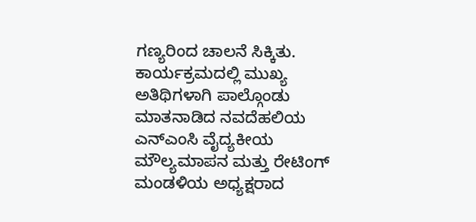ಗಣ್ಯರಿಂದ ಚಾಲನೆ ಸಿಕ್ಕಿತು. ಕಾರ್ಯಕ್ರಮದಲ್ಲಿ ಮುಖ್ಯ ಅತಿಥಿಗಳಾಗಿ ಪಾಲ್ಗೊಂಡು ಮಾತನಾಡಿದ ನವದೆಹಲಿಯ ಎನ್ಎಂಸಿ ವೈದ್ಯಕೀಯ ಮೌಲ್ಯಮಾಪನ ಮತ್ತು ರೇಟಿಂಗ್ ಮಂಡಳಿಯ ಅಧ್ಯಕ್ಷರಾದ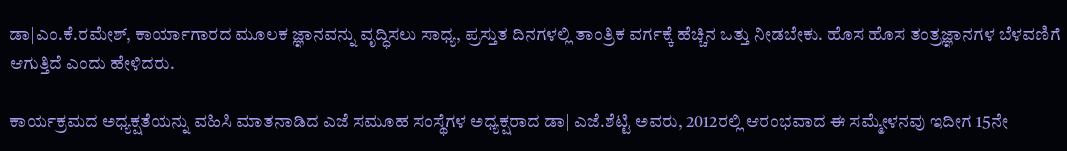ಡಾ|ಎಂ.ಕೆ.ರಮೇಶ್, ಕಾರ್ಯಾಗಾರದ ಮೂಲಕ ಜ್ಞಾನವನ್ನು ವೃದ್ಧಿಸಲು ಸಾಧ್ಯ, ಪ್ರಸ್ತುತ ದಿನಗಳಲ್ಲಿ ತಾಂತ್ರಿಕ ವರ್ಗಕ್ಕೆ ಹೆಚ್ಚಿನ ಒತ್ತು ನೀಡಬೇಕು. ಹೊಸ ಹೊಸ ತಂತ್ರಜ್ಞಾನಗಳ ಬೆಳವಣಿಗೆ ಆಗುತ್ತಿದೆ ಎಂದು ಹೇಳಿದರು.

ಕಾರ್ಯಕ್ರಮದ ಅಧ್ಯಕ್ಷತೆಯನ್ನು ವಹಿಸಿ ಮಾತನಾಡಿದ ಎಜೆ ಸಮೂಹ ಸಂಸ್ಥೆಗಳ ಅಧ್ಯಕ್ಷರಾದ ಡಾ| ಎಜೆ.ಶೆಟ್ಟಿ ಅವರು, 2012ರಲ್ಲಿ ಆರಂಭವಾದ ಈ ಸಮ್ಮೇಳನವು ಇದೀಗ 15ನೇ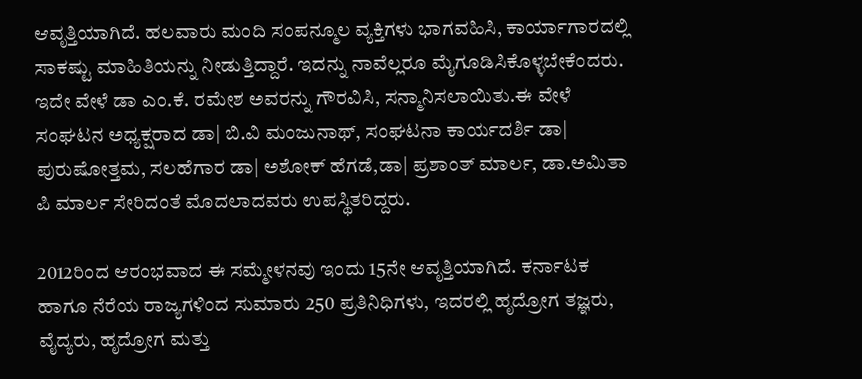ಆವೃತ್ತಿಯಾಗಿದೆ. ಹಲವಾರು ಮಂದಿ ಸಂಪನ್ಮೂಲ ವ್ಯಕ್ತಿಗಳು ಭಾಗವಹಿಸಿ, ಕಾರ್ಯಾಗಾರದಲ್ಲಿ ಸಾಕಷ್ಟು ಮಾಹಿತಿಯನ್ನು ನೀಡುತ್ತಿದ್ದಾರೆ. ಇದನ್ನು ನಾವೆಲ್ಲರೂ ಮೈಗೂಡಿಸಿಕೊಳ್ಳಬೇಕೆಂದರು.
ಇದೇ ವೇಳೆ ಡಾ ಎಂ.ಕೆ. ರಮೇಶ ಅವರನ್ನು ಗೌರವಿಸಿ, ಸನ್ಮಾನಿಸಲಾಯಿತು.ಈ ವೇಳೆ ಸಂಘಟನ ಅಧ್ಯಕ್ಷರಾದ ಡಾ| ಬಿ.ವಿ ಮಂಜುನಾಥ್, ಸಂಘಟನಾ ಕಾರ್ಯದರ್ಶಿ ಡಾ| ಪುರುಷೋತ್ತಮ, ಸಲಹೆಗಾರ ಡಾ| ಅಶೋಕ್ ಹೆಗಡೆ,ಡಾ| ಪ್ರಶಾಂತ್ ಮಾರ್ಲ, ಡಾ.ಅಮಿತಾ ಪಿ ಮಾರ್ಲ ಸೇರಿದಂತೆ ಮೊದಲಾದವರು ಉಪಸ್ಥಿತರಿದ್ದರು.

2012ರಿಂದ ಆರಂಭವಾದ ಈ ಸಮ್ಮೇಳನವು ಇಂದು 15ನೇ ಆವೃತ್ತಿಯಾಗಿದೆ. ಕರ್ನಾಟಕ ಹಾಗೂ ನೆರೆಯ ರಾಜ್ಯಗಳಿಂದ ಸುಮಾರು 250 ಪ್ರತಿನಿಧಿಗಳು, ಇದರಲ್ಲಿ ಹೃದ್ರೋಗ ತಜ್ಞರು, ವೈದ್ಯರು, ಹೃದ್ರೋಗ ಮತ್ತು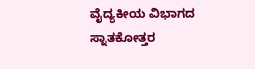ವೈದ್ಯಕೀಯ ವಿಭಾಗದ ಸ್ನಾತಕೋತ್ತರ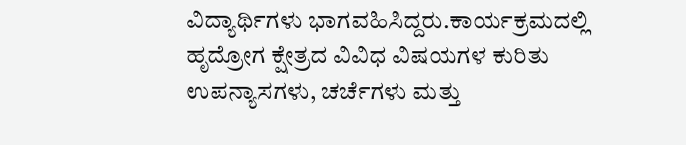ವಿದ್ಯಾರ್ಥಿಗಳು ಭಾಗವಹಿಸಿದ್ದರು.ಕಾರ್ಯಕ್ರಮದಲ್ಲಿ ಹೃದ್ರೋಗ ಕ್ಷೇತ್ರದ ವಿವಿಧ ವಿಷಯಗಳ ಕುರಿತು ಉಪನ್ಯಾಸಗಳು, ಚರ್ಚೆಗಳು ಮತ್ತು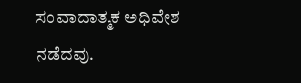ಸಂವಾದಾತ್ಮಕ ಅಧಿವೇಶ ನಡೆದವು.